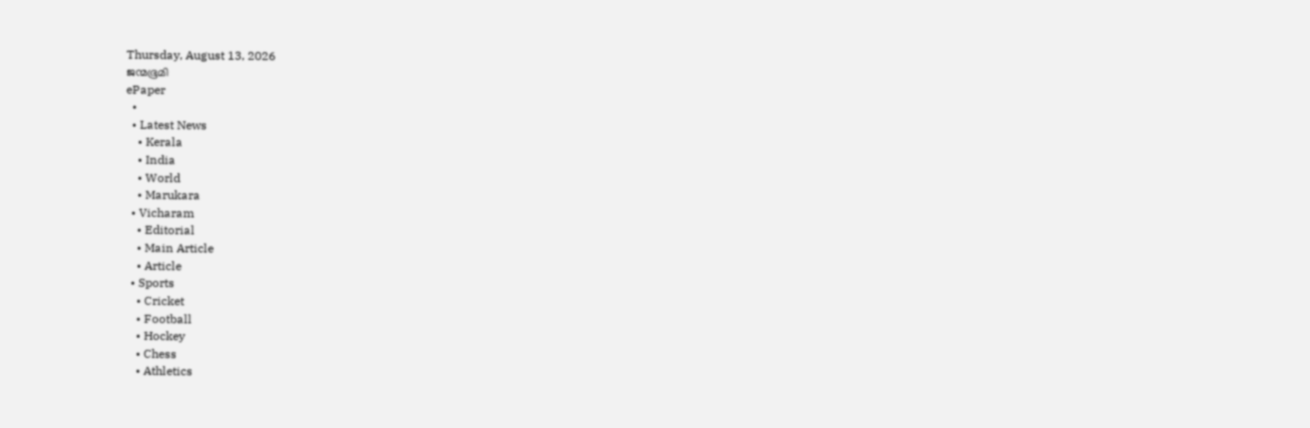Thursday, August 13, 2026
ജന്മഭൂമി
ePaper
  •
  • Latest News
    • Kerala
    • India
    • World
    • Marukara
  • Vicharam
    • Editorial
    • Main Article
    • Article
  • Sports
    • Cricket
    • Football
    • Hockey
    • Chess
    • Athletics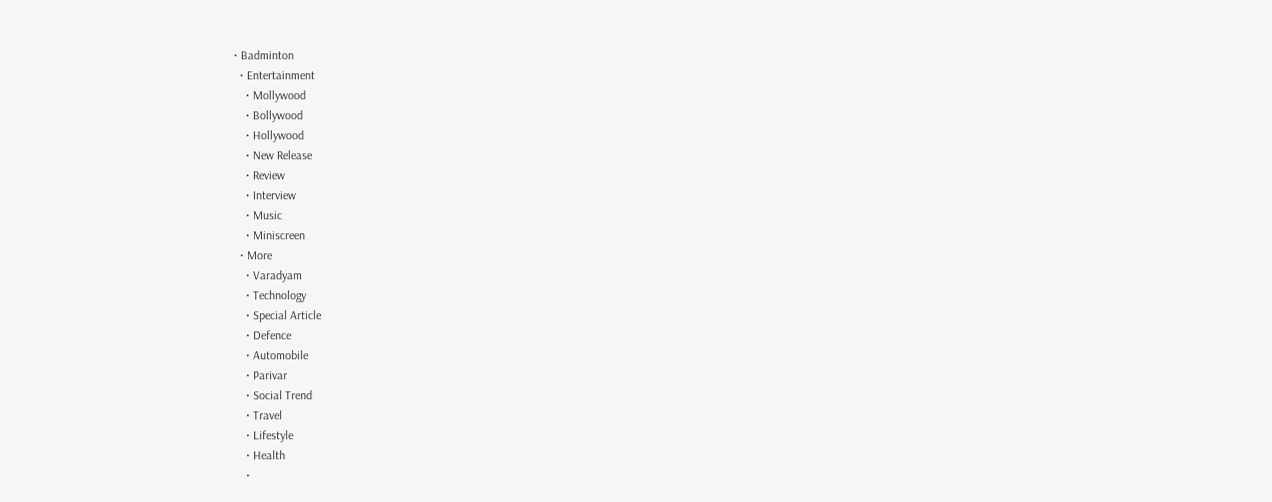• Badminton
  • Entertainment
    • Mollywood
    • Bollywood
    • Hollywood
    • New Release
    • Review
    • Interview
    • Music
    • Miniscreen
  • More
    • Varadyam
    • Technology
    • Special Article
    • Defence
    • Automobile
    • Parivar
    • Social Trend
    • Travel
    • Lifestyle
    • Health
    •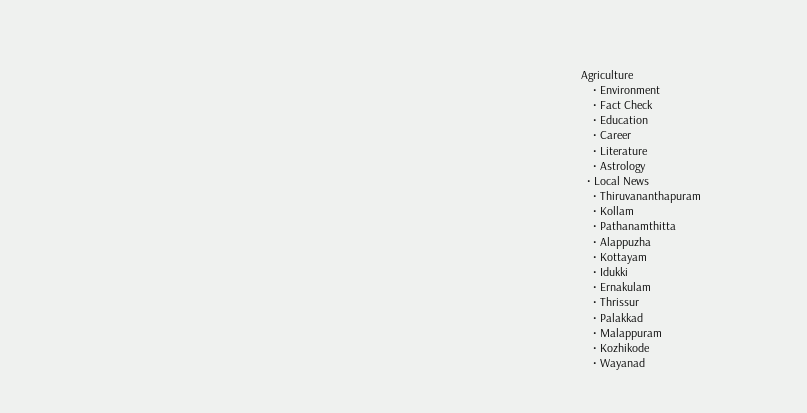Agriculture
    • Environment
    • Fact Check
    • Education
    • Career
    • Literature
    • Astrology
  • Local News
    • Thiruvananthapuram
    • Kollam
    • Pathanamthitta
    • Alappuzha
    • Kottayam
    • Idukki
    • Ernakulam
    • Thrissur
    • Palakkad
    • Malappuram
    • Kozhikode
    • Wayanad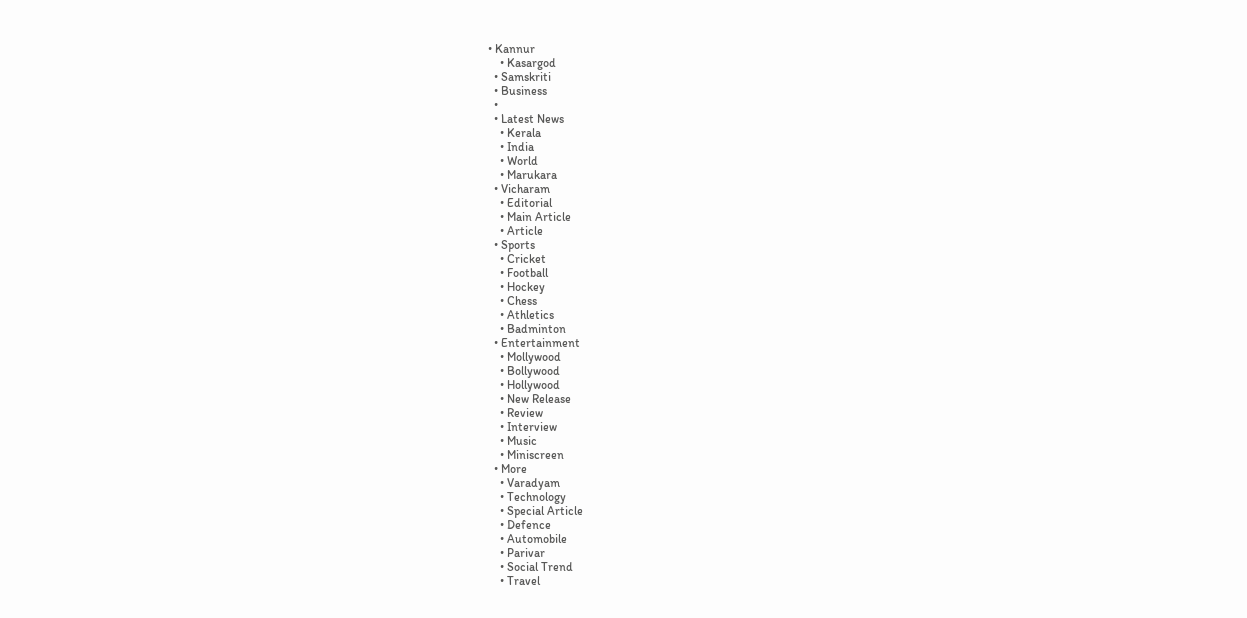• Kannur
    • Kasargod
  • Samskriti
  • Business
  •
  • Latest News
    • Kerala
    • India
    • World
    • Marukara
  • Vicharam
    • Editorial
    • Main Article
    • Article
  • Sports
    • Cricket
    • Football
    • Hockey
    • Chess
    • Athletics
    • Badminton
  • Entertainment
    • Mollywood
    • Bollywood
    • Hollywood
    • New Release
    • Review
    • Interview
    • Music
    • Miniscreen
  • More
    • Varadyam
    • Technology
    • Special Article
    • Defence
    • Automobile
    • Parivar
    • Social Trend
    • Travel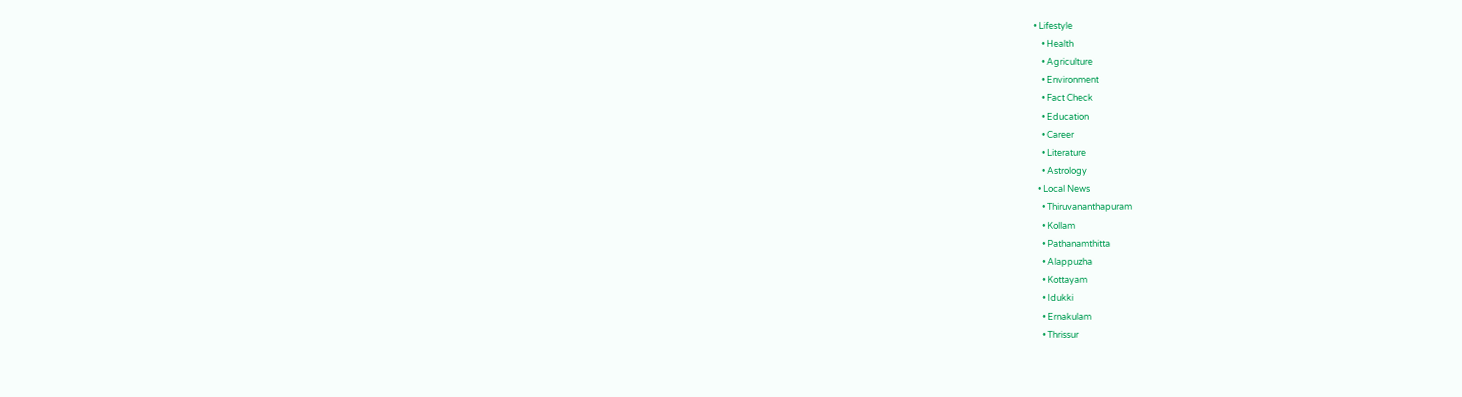• Lifestyle
    • Health
    • Agriculture
    • Environment
    • Fact Check
    • Education
    • Career
    • Literature
    • Astrology
  • Local News
    • Thiruvananthapuram
    • Kollam
    • Pathanamthitta
    • Alappuzha
    • Kottayam
    • Idukki
    • Ernakulam
    • Thrissur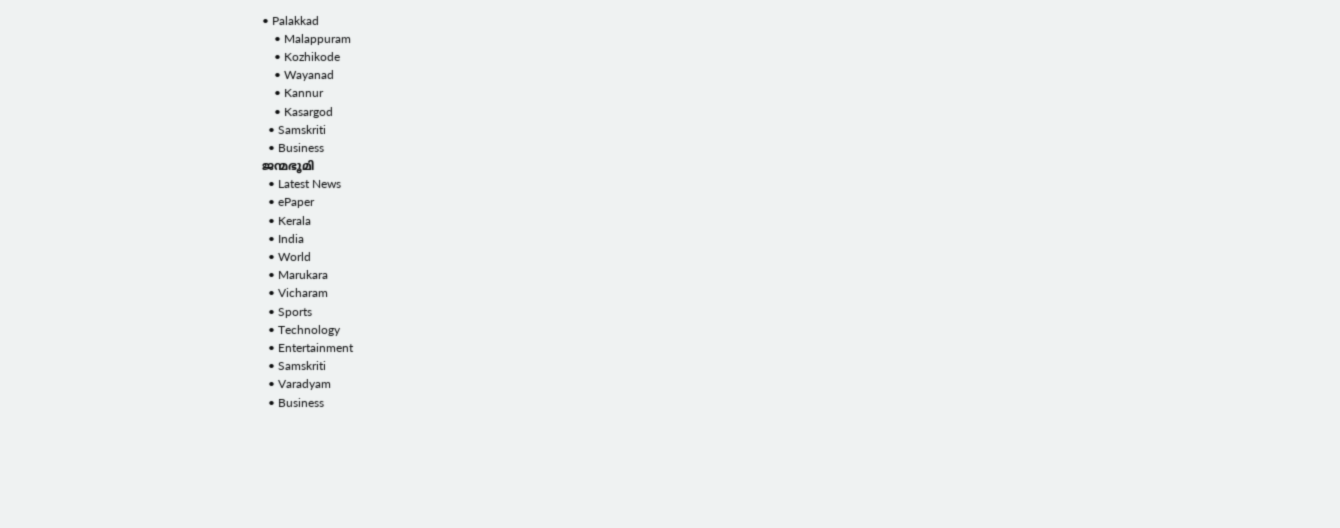• Palakkad
    • Malappuram
    • Kozhikode
    • Wayanad
    • Kannur
    • Kasargod
  • Samskriti
  • Business
ജന്മഭൂമി
  • Latest News
  • ePaper
  • Kerala
  • India
  • World
  • Marukara
  • Vicharam
  • Sports
  • Technology
  • Entertainment
  • Samskriti
  • Varadyam
  • Business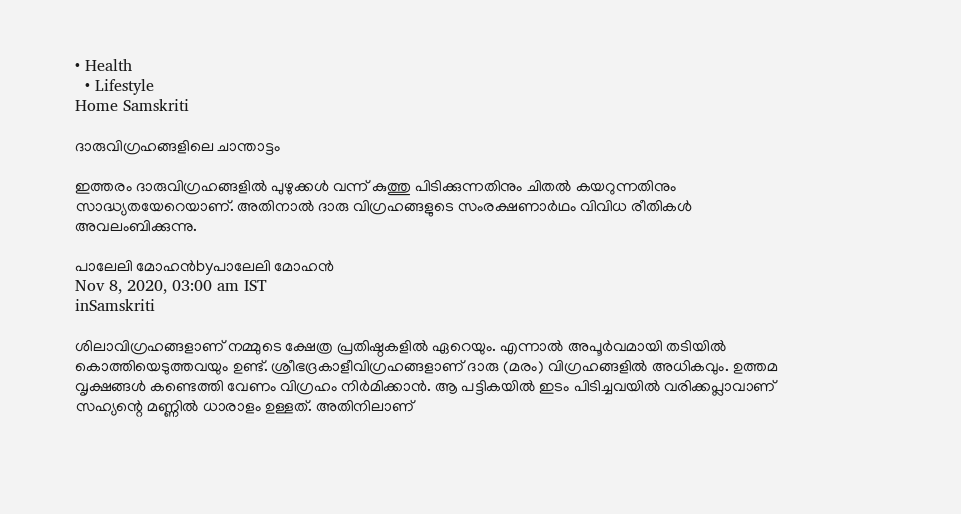• Health
  • Lifestyle
Home Samskriti

ദാരുവിഗ്രഹങ്ങളിലെ ചാന്താട്ടം

ഇത്തരം ദാരുവിഗ്രഹങ്ങളില്‍ പുഴുക്കള്‍ വന്ന് കുത്തു പിടിക്കുന്നതിനും ചിതല്‍ കയറുന്നതിനും സാദ്ധ്യതയേറെയാണ്. അതിനാല്‍ ദാരു വിഗ്രഹങ്ങളുടെ സംരക്ഷണാര്‍ഥം വിവിധ രീതികള്‍ അവലംബിക്കുന്നു.

പാലേലി മോഹന്‍byപാലേലി മോഹന്‍
Nov 8, 2020, 03:00 am IST
inSamskriti

ശിലാവിഗ്രഹങ്ങളാണ് നമ്മുടെ ക്ഷേത്ര പ്രതിഷ്ഠകളില്‍ ഏറെയും. എന്നാല്‍ അപൂര്‍വമായി തടിയില്‍ കൊത്തിയെടുത്തവയും ഉണ്ട്. ശ്രീഭദ്രകാളീവിഗ്രഹങ്ങളാണ് ദാരു (മരം) വിഗ്രഹങ്ങളില്‍ അധികവും. ഉത്തമ വൃക്ഷങ്ങള്‍ കണ്ടെത്തി വേണം വിഗ്രഹം നിര്‍മിക്കാന്‍. ആ പട്ടികയില്‍ ഇടം പിടിച്ചവയില്‍ വരിക്കപ്ലാവാണ് സഹ്യന്റെ മണ്ണില്‍ ധാരാളം ഉള്ളത്. അതിനിലാണ്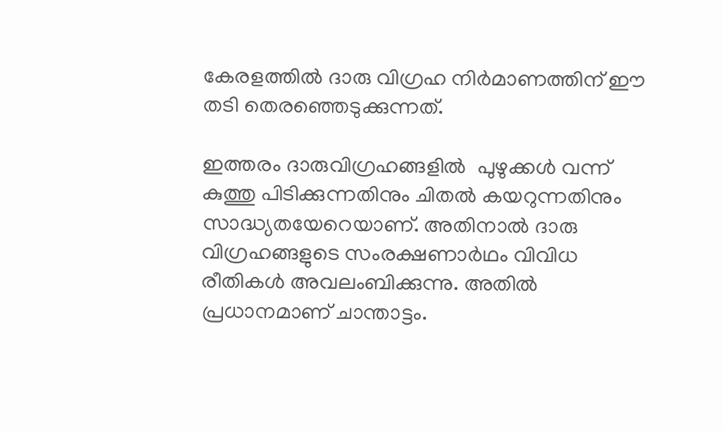കേരളത്തില്‍ ദാരു വിഗ്രഹ നിര്‍മാണത്തിന് ഈ തടി തെരഞ്ഞെടുക്കുന്നത്.

ഇത്തരം ദാരുവിഗ്രഹങ്ങളില്‍  പുഴുക്കള്‍ വന്ന് കുത്തു പിടിക്കുന്നതിനും ചിതല്‍ കയറുന്നതിനും സാദ്ധ്യതയേറെയാണ്. അതിനാല്‍ ദാരു വിഗ്രഹങ്ങളുടെ സംരക്ഷണാര്‍ഥം വിവിധ രീതികള്‍ അവലംബിക്കുന്നു. അതില്‍ പ്രധാനമാണ് ചാന്താട്ടം.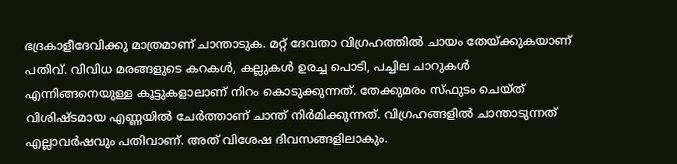ഭദ്രകാളീദേവിക്കു മാത്രമാണ് ചാന്താടുക. മറ്റ് ദേവതാ വിഗ്രഹത്തില്‍ ചായം തേയ്‌ക്കുകയാണ് പതിവ്. വിവിധ മരങ്ങളുടെ കറകള്‍, കല്ലുകള്‍ ഉരച്ച പൊടി, പച്ചില ചാറുകള്‍ എന്നിങ്ങനെയുള്ള കൂട്ടുകളാലാണ് നിറം കൊടുക്കുന്നത്. തേക്കുമരം സ്ഫുടം ചെയ്ത് വിശിഷ്ടമായ എണ്ണയില്‍ ചേര്‍ത്താണ് ചാന്ത് നിര്‍മിക്കുന്നത്. വിഗ്രഹങ്ങളില്‍ ചാന്താടുന്നത് എല്ലാവര്‍ഷവും പതിവാണ്. അത് വിശേഷ ദിവസങ്ങളിലാകും.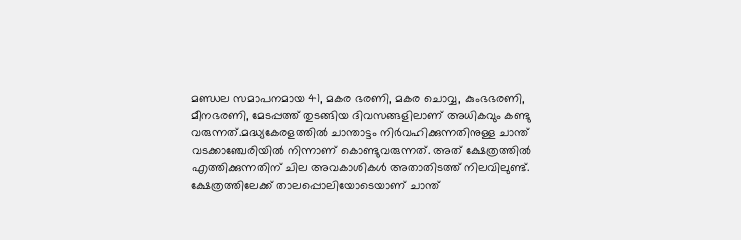മണ്ഡല സമാപനമായ 41, മകര ഭരണി, മകര ചൊവ്വ, കുംഭഭരണി, മീനഭരണി, മേടപ്പത്ത് തുടങ്ങിയ ദിവസങ്ങളിലാണ് അധികവും കണ്ടു വരുന്നത്.മദ്ധ്യകേരളത്തില്‍ ചാന്താട്ടം നിര്‍വഹിക്കുന്നതിനുള്ള ചാന്ത് വടക്കാഞ്ചേരിയില്‍ നിന്നാണ് കൊണ്ടുവരുന്നത്. അത് ക്ഷേത്രത്തില്‍ എത്തിക്കുന്നതിന് ചില അവകാശികള്‍ അതാതിടത്ത് നിലവിലുണ്ട്. ക്ഷേത്രത്തിലേക്ക് താലപ്പൊലിയോടെയാണ് ചാന്ത്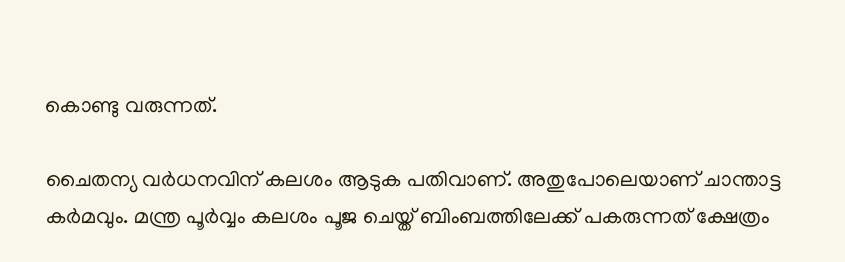കൊണ്ടു വരുന്നത്.

ചൈതന്യ വര്‍ധനവിന് കലശം ആടുക പതിവാണ്. അതുപോലെയാണ് ചാന്താട്ട കര്‍മവും. മന്ത്ര പൂര്‍വ്വം കലശം പൂജ ചെയ്ത് ബിംബത്തിലേക്ക് പകരുന്നത് ക്ഷേത്രം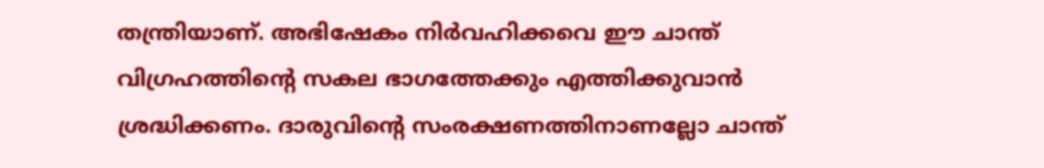തന്ത്രിയാണ്. അഭിഷേകം നിര്‍വഹിക്കവെ ഈ ചാന്ത് വിഗ്രഹത്തിന്റെ സകല ഭാഗത്തേക്കും എത്തിക്കുവാന്‍ ശ്രദ്ധിക്കണം. ദാരുവിന്റെ സംരക്ഷണത്തിനാണല്ലോ ചാന്ത്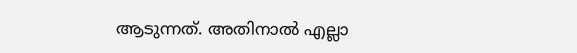ആടുന്നത്. അതിനാല്‍ എല്ലാ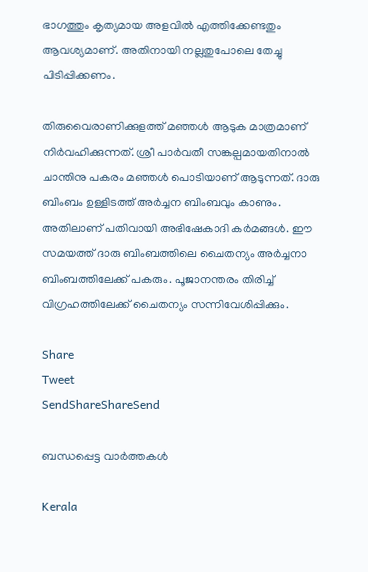ഭാഗത്തും കൃത്യമായ അളവില്‍ എത്തിക്കേണ്ടതും ആവശ്യമാണ്. അതിനായി നല്ലതുപോലെ തേച്ചു പിടിപ്പിക്കണം.

തിരുവൈരാണിക്കുളത്ത് മഞ്ഞള്‍ ആടുക മാത്രമാണ് നിര്‍വഹിക്കുന്നത്. ശ്രീ പാര്‍വതീ സങ്കല്പമായതിനാല്‍ ചാന്തിനു പകരം മഞ്ഞള്‍ പൊടിയാണ് ആടുന്നത്. ദാരു ബിംബം ഉള്ളിടത്ത് അര്‍ച്ചന ബിംബവും കാണും. അതിലാണ് പതിവായി അഭിഷേകാദി കര്‍മങ്ങള്‍. ഈ സമയത്ത് ദാരു ബിംബത്തിലെ ചൈതന്യം അര്‍ച്ചനാ ബിംബത്തിലേക്ക് പകരും. പൂജാനന്തരം തിരിച്ച് വിഗ്രഹത്തിലേക്ക് ചൈതന്യം സന്നിവേശിപ്പിക്കും.

Share
Tweet
SendShareShareSend

ബന്ധപ്പെട്ട വാര്‍ത്തകള്‍

Kerala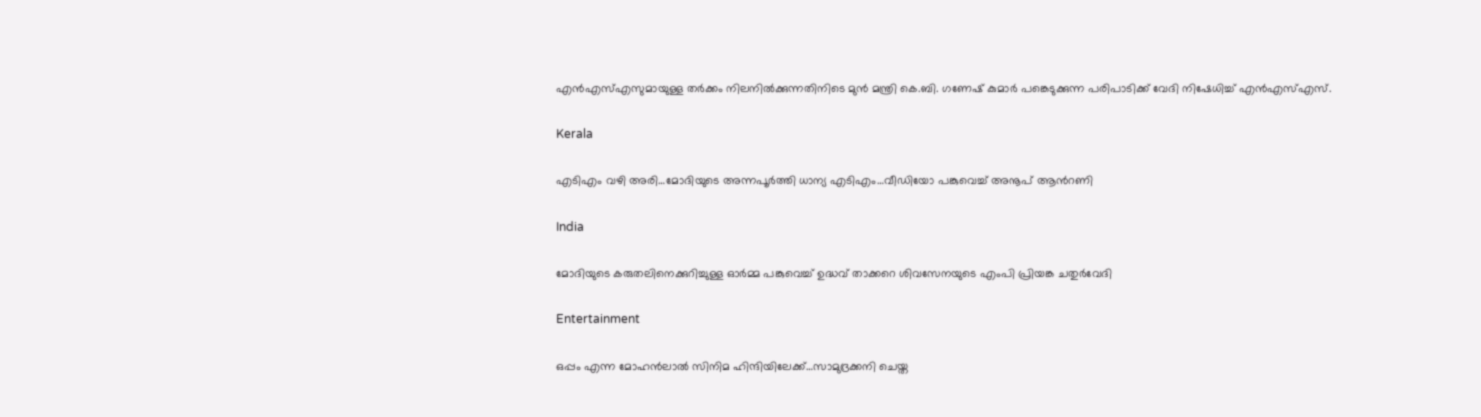എൻഎസ്‌എസുമായുള്ള തർക്കം നിലനില്‍ക്കുന്നതിനിടെ മുൻ മന്ത്രി കെ.ബി. ഗണേഷ് കുമാർ പങ്കെടുക്കുന്ന പരിപാടിക്ക് വേദി നിഷേധിച്ച്‌ എൻഎസ്‌എസ്.

Kerala

എടിഎം വഴി അരി…മോദിയുടെ അന്നപൂര്‍ത്തി ധാന്യ എടിഎം…വീഡിയോ പങ്കുവെച്ച് അനൂപ് ആന്‍റണി

India

മോദിയുടെ കരുതലിനെക്കുറിച്ചുള്ള ഓര്‍മ്മ പങ്കുവെച്ച് ഉദ്ധവ് താക്കറെ ശിവസേനയുടെ എംപി പ്രിയങ്ക ചതുര്‍വേദി

Entertainment

ഒപ്പം എന്ന മോഹന്‍ലാല്‍ സിനിമ ഹിന്ദിയിലേക്ക്…സാമുദ്രക്കനി ചെയ്ത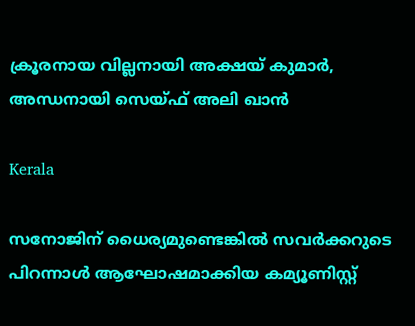ക്രൂരനായ വില്ലനായി അക്ഷയ് കുമാര്‍, അന്ധനായി സെയ്ഫ് അലി ഖാന്‍

Kerala

സനോജിന് ധൈര്യമുണ്ടെങ്കിൽ സവർക്കറുടെ പിറന്നാൾ ആഘോഷമാക്കിയ കമ്യൂണിസ്റ്റ്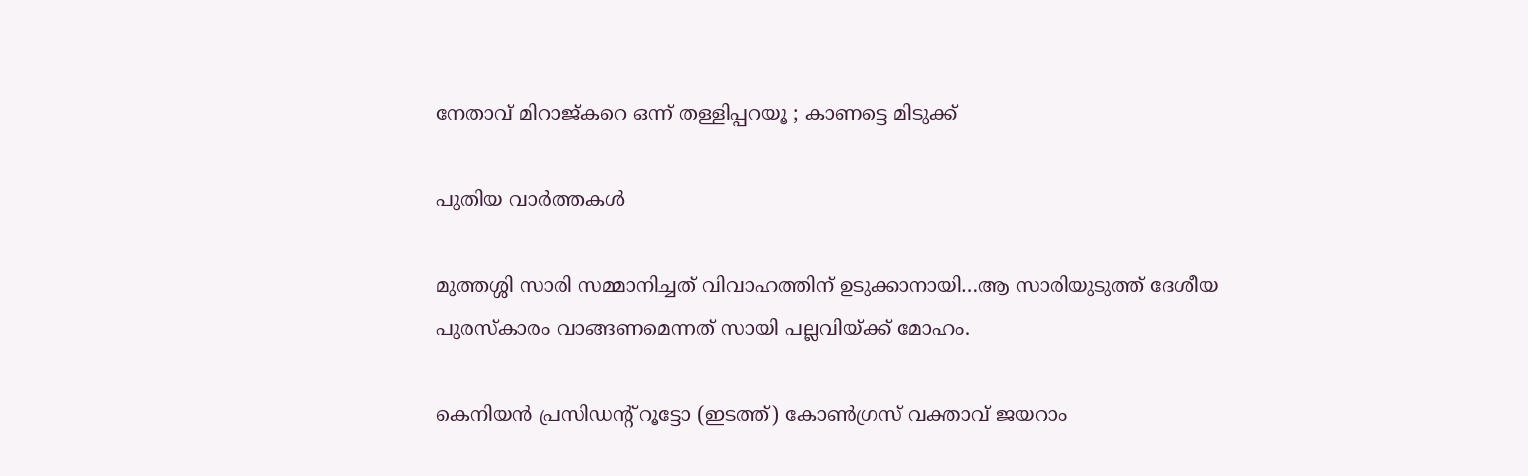നേതാവ് മിറാജ്കറെ ഒന്ന് തള്ളിപ്പറയൂ ; കാണട്ടെ മിടുക്ക്

പുതിയ വാര്‍ത്തകള്‍

മുത്തശ്ശി സാരി സമ്മാനിച്ചത് വിവാഹത്തിന് ഉടുക്കാനായി…ആ സാരിയുടുത്ത് ദേശീയ പുരസ്കാരം വാങ്ങണമെന്നത് സായി പല്ലവിയ്‌ക്ക് മോഹം.

കെനിയന്‍ പ്രസിഡന്‍റ് റൂട്ടോ (ഇടത്ത്) കോണ്‍ഗ്രസ് വക്താവ് ജയറാം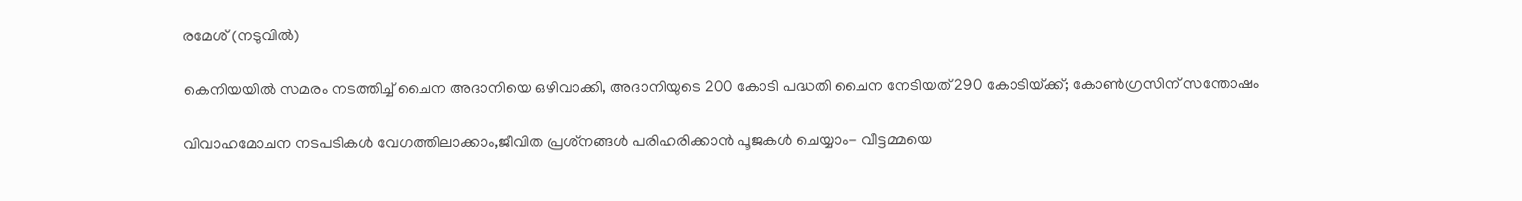രമേശ് (നടുവില്‍)

കെനിയയില്‍ സമരം നടത്തിച്ച് ചൈന അദാനിയെ ഒഴിവാക്കി, അദാനിയുടെ 200 കോടി പദ്ധതി ചൈന നേടിയത് 290 കോടിയ്‌ക്ക്; കോണ്‍ഗ്രസിന് സന്തോഷം

വിവാഹമോചന നടപടികള്‍ വേഗത്തിലാക്കാം,ജീവിത പ്രശ്‌നങ്ങള്‍ പരിഹരിക്കാന്‍ പൂജകള്‍ ചെയ്യാം- വീട്ടമ്മയെ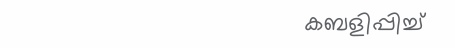കബളിപ്പിച്ച്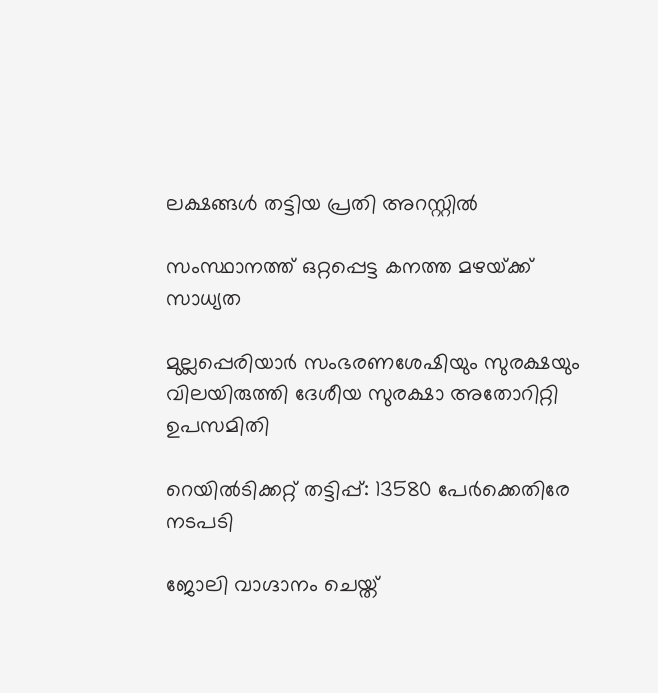ലക്ഷങ്ങള്‍ തട്ടിയ പ്രതി അറസ്റ്റില്‍

സംസ്ഥാനത്ത് ഒറ്റപ്പെട്ട കനത്ത മഴയ്‌ക്ക് സാധ്യത

മുല്ലപ്പെരിയാര്‍ സംഭരണശേഷിയും സുരക്ഷയും വിലയിരുത്തി ദേശീയ സുരക്ഷാ അതോറിറ്റി ഉപസമിതി

റെയിൽടിക്കറ്റ് തട്ടിപ്പ്: 13580 പേർക്കെതിരേ നടപടി

ജോലി വാഗ്ദാനം ചെയ്ത്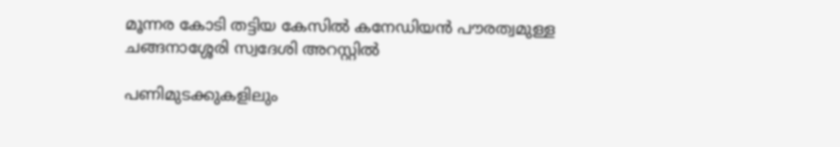മൂന്നര കോടി തട്ടിയ കേസില്‍ കനേഡിയന്‍ പൗരത്വമുള്ള ചങ്ങനാശ്ശേരി സ്വദേശി അറസ്റ്റില്‍

പണിമുടക്കുകളിലും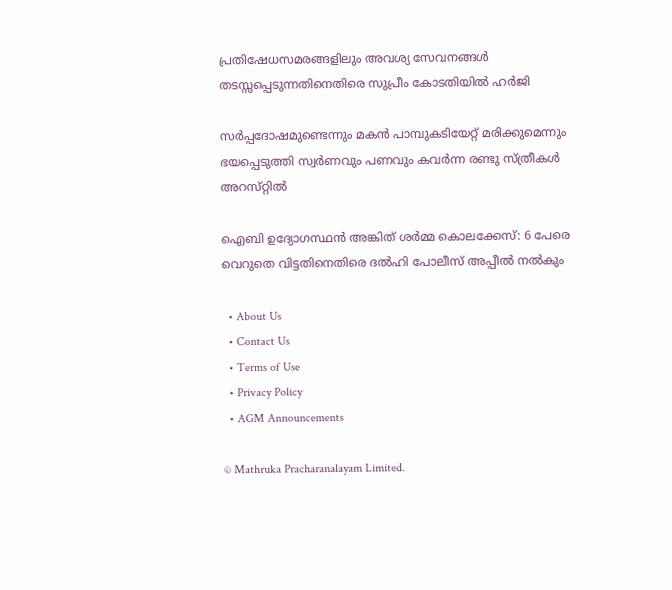പ്രതിഷേധസമരങ്ങളിലും അവശ്യ സേവനങ്ങള്‍ തടസ്സപ്പെടുന്നതിനെതിരെ സുപ്രീം കോടതിയില്‍ ഹര്‍ജി

സര്‍പ്പദോഷമുണ്ടെന്നും മകന്‍ പാമ്പുകടിയേറ്റ് മരിക്കുമെന്നും ഭയപ്പെടുത്തി സ്വര്‍ണവും പണവും കവർന്ന രണ്ടു സ്ത്രീകള്‍ അറസ്‌റ്റിൽ

ഐബി ഉദ്യോഗസ്ഥന്‍ അങ്കിത് ശര്‍മ്മ കൊലക്കേസ്: 6 പേരെ വെറുതെ വിട്ടതിനെതിരെ ദല്‍ഹി പോലീസ് അപ്പീല്‍ നല്‍കും

  • About Us
  • Contact Us
  • Terms of Use
  • Privacy Policy
  • AGM Announcements

© Mathruka Pracharanalayam Limited.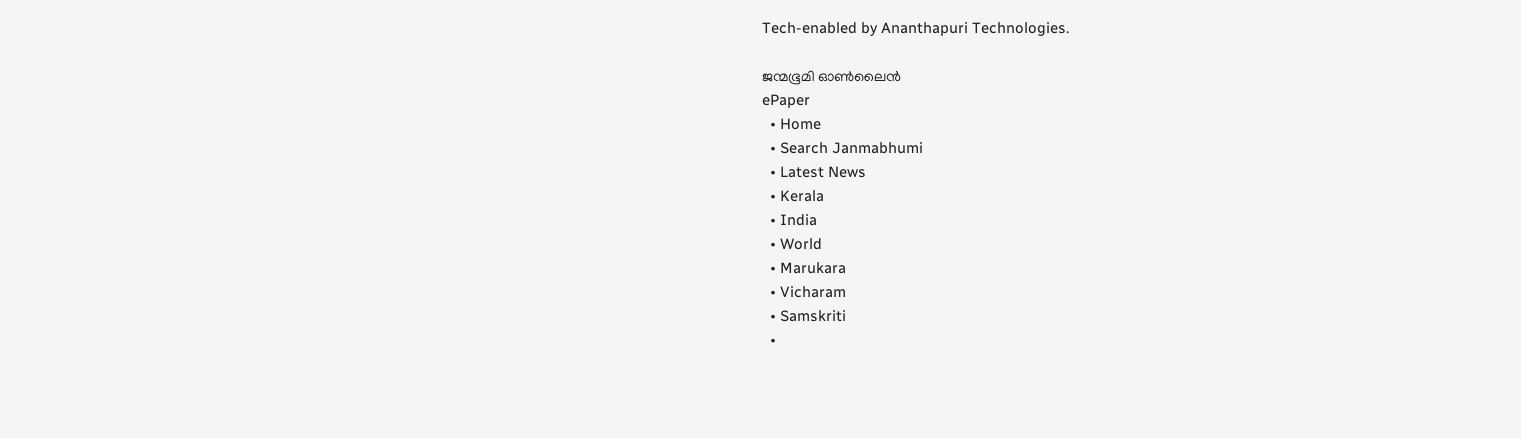Tech-enabled by Ananthapuri Technologies.

ജന്മഭൂമി ഓണ്‍ലൈന്‍
ePaper
  • Home
  • Search Janmabhumi
  • Latest News
  • Kerala
  • India
  • World
  • Marukara
  • Vicharam
  • Samskriti
  •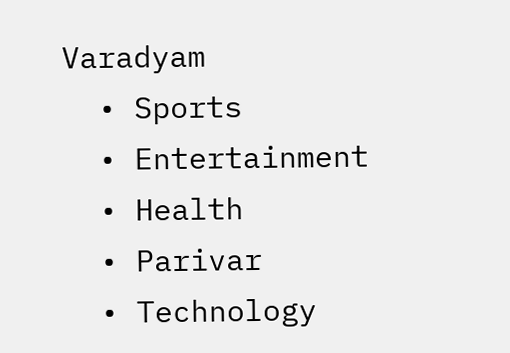Varadyam
  • Sports
  • Entertainment
  • Health
  • Parivar
  • Technology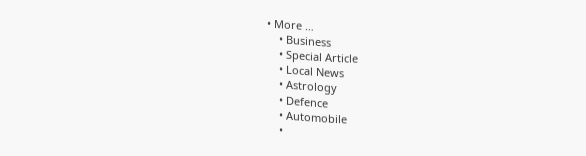• More …
    • Business
    • Special Article
    • Local News
    • Astrology
    • Defence
    • Automobile
    •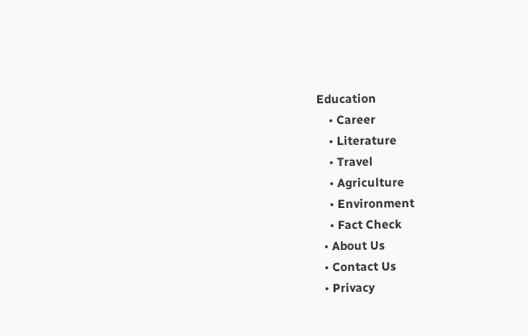Education
    • Career
    • Literature
    • Travel
    • Agriculture
    • Environment
    • Fact Check
  • About Us
  • Contact Us
  • Privacy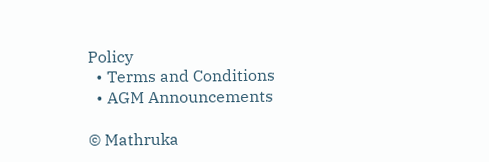Policy
  • Terms and Conditions
  • AGM Announcements

© Mathruka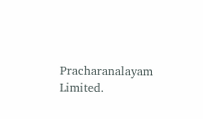Pracharanalayam Limited.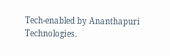Tech-enabled by Ananthapuri Technologies.